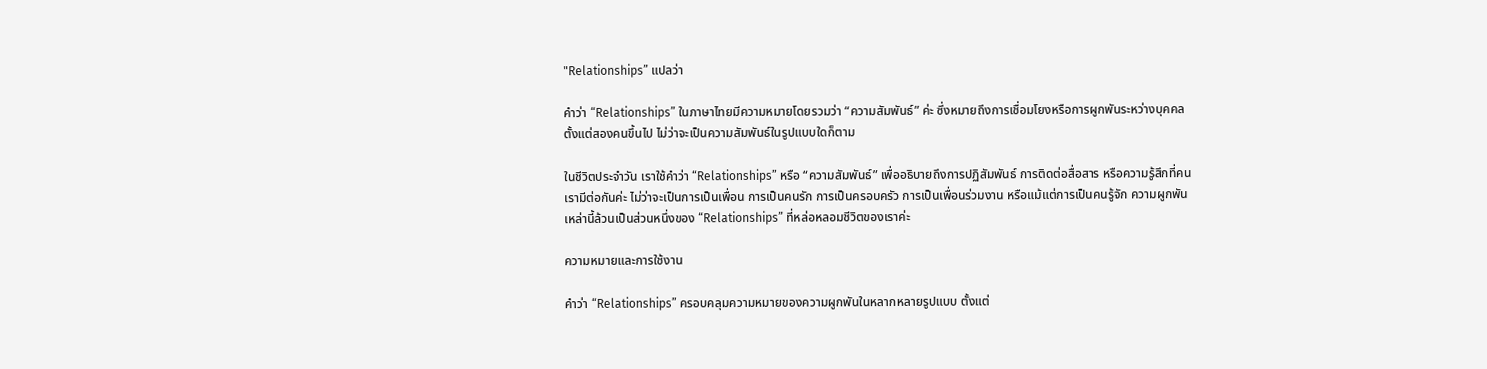"Relationships” แปลว่า

คำว่า “Relationships” ในภาษาไทยมีความหมายโดยรวมว่า “ความสัมพันธ์” ค่ะ ซึ่งหมายถึงการเชื่อมโยงหรือการผูกพันระหว่างบุคคลตั้งแต่สองคนขึ้นไป ไม่ว่าจะเป็นความสัมพันธ์ในรูปแบบใดก็ตาม

ในชีวิตประจำวัน เราใช้คำว่า “Relationships” หรือ “ความสัมพันธ์” เพื่ออธิบายถึงการปฏิสัมพันธ์ การติดต่อสื่อสาร หรือความรู้สึกที่คนเรามีต่อกันค่ะ ไม่ว่าจะเป็นการเป็นเพื่อน การเป็นคนรัก การเป็นครอบครัว การเป็นเพื่อนร่วมงาน หรือแม้แต่การเป็นคนรู้จัก ความผูกพันเหล่านี้ล้วนเป็นส่วนหนึ่งของ “Relationships” ที่หล่อหลอมชีวิตของเราค่ะ

ความหมายและการใช้งาน

คำว่า “Relationships” ครอบคลุมความหมายของความผูกพันในหลากหลายรูปแบบ ตั้งแต่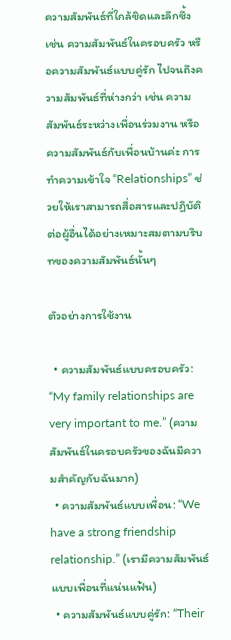ความสัมพันธ์ที่ใกล้ชิดและลึกซึ้ง เช่น ความสัมพันธ์ในครอบครัว หรือความสัมพันธ์แบบคู่รัก ไปจนถึงความสัมพันธ์ที่ห่างกว่า เช่น ความสัมพันธ์ระหว่างเพื่อนร่วมงาน หรือความสัมพันธ์กับเพื่อนบ้านค่ะ การทำความเข้าใจ “Relationships” ช่วยให้เราสามารถสื่อสารและปฏิบัติต่อผู้อื่นได้อย่างเหมาะสมตามบริบทของความสัมพันธ์นั้นๆ

ตัวอย่างการใช้งาน

  • ความสัมพันธ์แบบครอบครัว: “My family relationships are very important to me.” (ความสัมพันธ์ในครอบครัวของฉันมีความสำคัญกับฉันมาก)
  • ความสัมพันธ์แบบเพื่อน: “We have a strong friendship relationship.” (เรามีความสัมพันธ์แบบเพื่อนที่แน่นแฟ้น)
  • ความสัมพันธ์แบบคู่รัก: “Their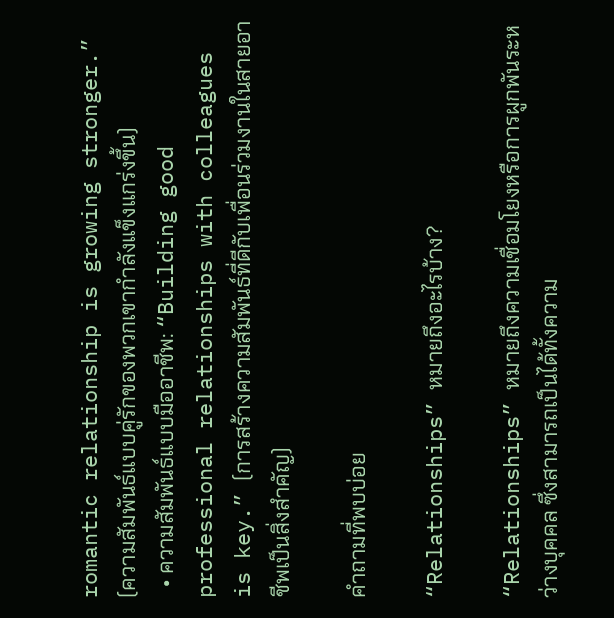romantic relationship is growing stronger.” (ความสัมพันธ์แบบคู่รักของพวกเขากำลังแข็งแกร่งขึ้น)
  • ความสัมพันธ์แบบมืออาชีพ: “Building good professional relationships with colleagues is key.” (การสร้างความสัมพันธ์ที่ดีกับเพื่อนร่วมงานในสายอาชีพเป็นสิ่งสำคัญ)

คำถามที่พบบ่อย

“Relationships” หมายถึงอะไรบ้าง?

“Relationships” หมายถึงความเชื่อมโยงหรือการผูกพันระหว่างบุคคล ซึ่งสามารถเป็นได้ทั้งความ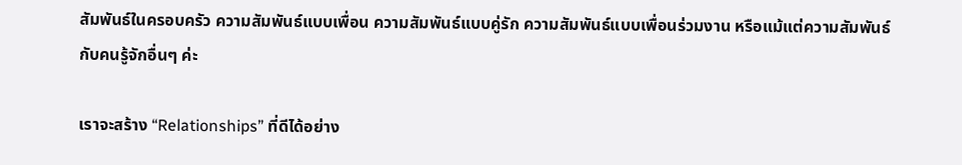สัมพันธ์ในครอบครัว ความสัมพันธ์แบบเพื่อน ความสัมพันธ์แบบคู่รัก ความสัมพันธ์แบบเพื่อนร่วมงาน หรือแม้แต่ความสัมพันธ์กับคนรู้จักอื่นๆ ค่ะ

เราจะสร้าง “Relationships” ที่ดีได้อย่าง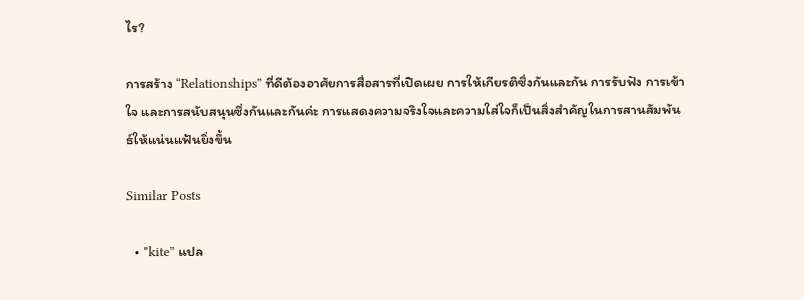ไร?

การสร้าง “Relationships” ที่ดีต้องอาศัยการสื่อสารที่เปิดเผย การให้เกียรติซึ่งกันและกัน การรับฟัง การเข้าใจ และการสนับสนุนซึ่งกันและกันค่ะ การแสดงความจริงใจและความใส่ใจก็เป็นสิ่งสำคัญในการสานสัมพันธ์ให้แน่นแฟ้นยิ่งขึ้น

Similar Posts

  • "kite” แปล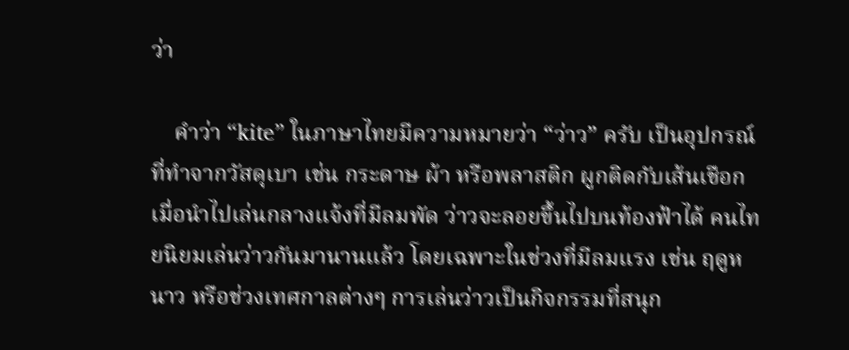ว่า

    คำว่า “kite” ในภาษาไทยมีความหมายว่า “ว่าว” ครับ เป็นอุปกรณ์ที่ทำจากวัสดุเบา เช่น กระดาษ ผ้า หรือพลาสติก ผูกติดกับเส้นเชือก เมื่อนำไปเล่นกลางแจ้งที่มีลมพัด ว่าวจะลอยขึ้นไปบนท้องฟ้าได้ คนไทยนิยมเล่นว่าวกันมานานแล้ว โดยเฉพาะในช่วงที่มีลมแรง เช่น ฤดูหนาว หรือช่วงเทศกาลต่างๆ การเล่นว่าวเป็นกิจกรรมที่สนุก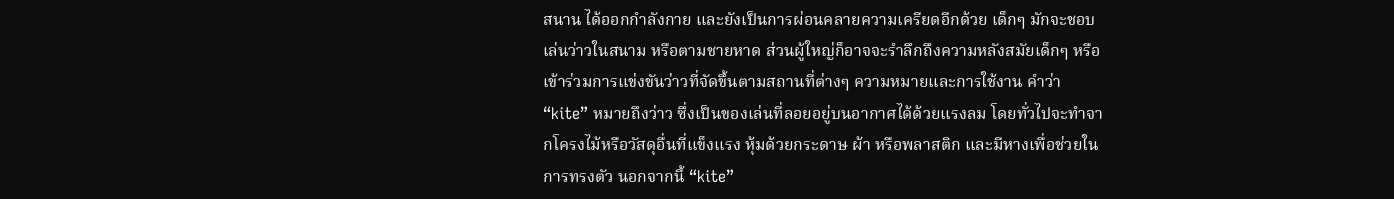สนาน ได้ออกกำลังกาย และยังเป็นการผ่อนคลายความเครียดอีกด้วย เด็กๆ มักจะชอบเล่นว่าวในสนาม หรือตามชายหาด ส่วนผู้ใหญ่ก็อาจจะรำลึกถึงความหลังสมัยเด็กๆ หรือเข้าร่วมการแข่งขันว่าวที่จัดขึ้นตามสถานที่ต่างๆ ความหมายและการใช้งาน คำว่า “kite” หมายถึงว่าว ซึ่งเป็นของเล่นที่ลอยอยู่บนอากาศได้ด้วยแรงลม โดยทั่วไปจะทำจากโครงไม้หรือวัสดุอื่นที่แข็งแรง หุ้มด้วยกระดาษ ผ้า หรือพลาสติก และมีหางเพื่อช่วยในการทรงตัว นอกจากนี้ “kite”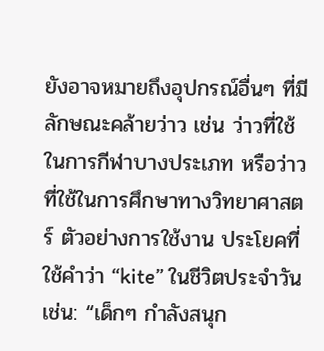ยังอาจหมายถึงอุปกรณ์อื่นๆ ที่มีลักษณะคล้ายว่าว เช่น ว่าวที่ใช้ในการกีฬาบางประเภท หรือว่าวที่ใช้ในการศึกษาทางวิทยาศาสตร์ ตัวอย่างการใช้งาน ประโยคที่ใช้คำว่า “kite” ในชีวิตประจำวัน เช่น: “เด็กๆ กำลังสนุก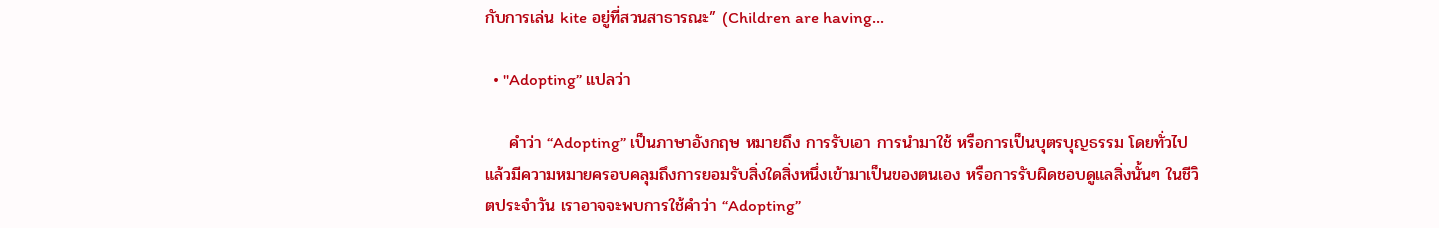กับการเล่น kite อยู่ที่สวนสาธารณะ” (Children are having…

  • "Adopting” แปลว่า

    คำว่า “Adopting” เป็นภาษาอังกฤษ หมายถึง การรับเอา การนำมาใช้ หรือการเป็นบุตรบุญธรรม โดยทั่วไปแล้วมีความหมายครอบคลุมถึงการยอมรับสิ่งใดสิ่งหนึ่งเข้ามาเป็นของตนเอง หรือการรับผิดชอบดูแลสิ่งนั้นๆ ในชีวิตประจำวัน เราอาจจะพบการใช้คำว่า “Adopting”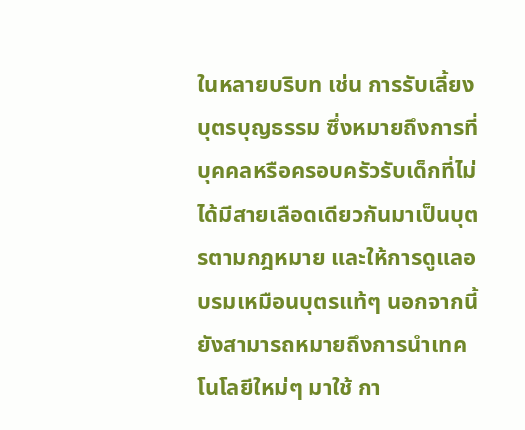ในหลายบริบท เช่น การรับเลี้ยงบุตรบุญธรรม ซึ่งหมายถึงการที่บุคคลหรือครอบครัวรับเด็กที่ไม่ได้มีสายเลือดเดียวกันมาเป็นบุตรตามกฎหมาย และให้การดูแลอบรมเหมือนบุตรแท้ๆ นอกจากนี้ ยังสามารถหมายถึงการนำเทคโนโลยีใหม่ๆ มาใช้ กา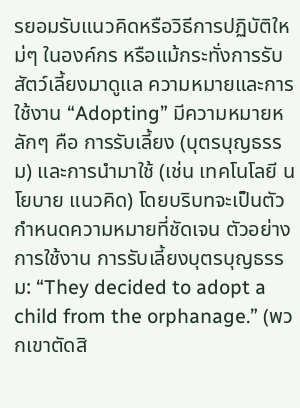รยอมรับแนวคิดหรือวิธีการปฏิบัติใหม่ๆ ในองค์กร หรือแม้กระทั่งการรับสัตว์เลี้ยงมาดูแล ความหมายและการใช้งาน “Adopting” มีความหมายหลักๆ คือ การรับเลี้ยง (บุตรบุญธรรม) และการนำมาใช้ (เช่น เทคโนโลยี นโยบาย แนวคิด) โดยบริบทจะเป็นตัวกำหนดความหมายที่ชัดเจน ตัวอย่างการใช้งาน การรับเลี้ยงบุตรบุญธรรม: “They decided to adopt a child from the orphanage.” (พวกเขาตัดสิ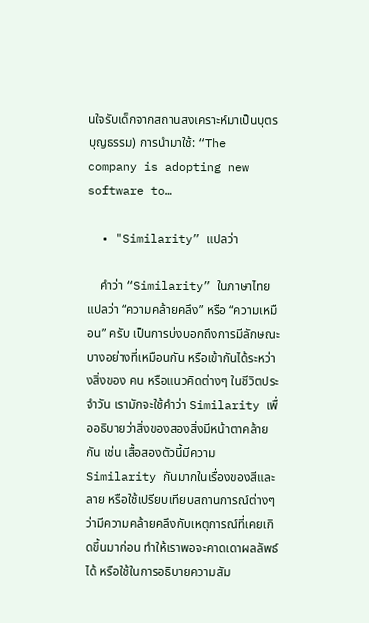นใจรับเด็กจากสถานสงเคราะห์มาเป็นบุตรบุญธรรม) การนำมาใช้: “The company is adopting new software to…

  • "Similarity” แปลว่า

    คำว่า “Similarity” ในภาษาไทยแปลว่า “ความคล้ายคลึง” หรือ “ความเหมือน” ครับ เป็นการบ่งบอกถึงการมีลักษณะบางอย่างที่เหมือนกัน หรือเข้ากันได้ระหว่างสิ่งของ คน หรือแนวคิดต่างๆ ในชีวิตประจำวัน เรามักจะใช้คำว่า Similarity เพื่ออธิบายว่าสิ่งของสองสิ่งมีหน้าตาคล้ายกัน เช่น เสื้อสองตัวนี้มีความ Similarity กันมากในเรื่องของสีและลาย หรือใช้เปรียบเทียบสถานการณ์ต่างๆ ว่ามีความคล้ายคลึงกับเหตุการณ์ที่เคยเกิดขึ้นมาก่อน ทำให้เราพอจะคาดเดาผลลัพธ์ได้ หรือใช้ในการอธิบายความสัม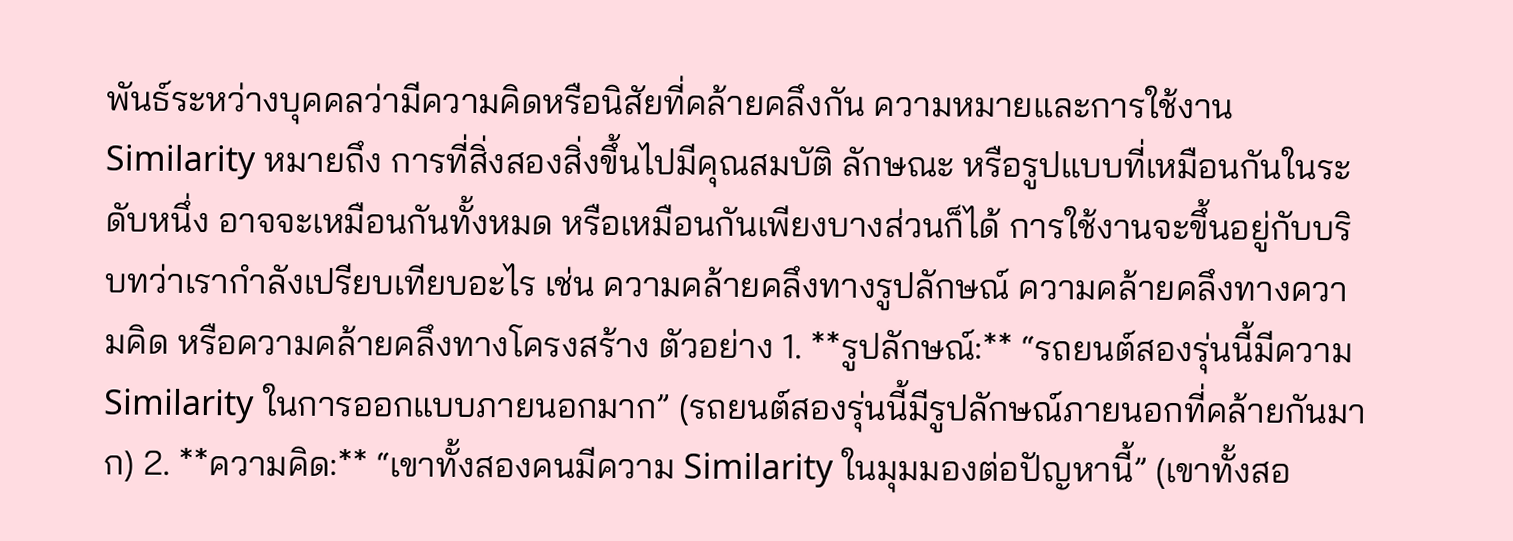พันธ์ระหว่างบุคคลว่ามีความคิดหรือนิสัยที่คล้ายคลึงกัน ความหมายและการใช้งาน Similarity หมายถึง การที่สิ่งสองสิ่งขึ้นไปมีคุณสมบัติ ลักษณะ หรือรูปแบบที่เหมือนกันในระดับหนึ่ง อาจจะเหมือนกันทั้งหมด หรือเหมือนกันเพียงบางส่วนก็ได้ การใช้งานจะขึ้นอยู่กับบริบทว่าเรากำลังเปรียบเทียบอะไร เช่น ความคล้ายคลึงทางรูปลักษณ์ ความคล้ายคลึงทางความคิด หรือความคล้ายคลึงทางโครงสร้าง ตัวอย่าง 1. **รูปลักษณ์:** “รถยนต์สองรุ่นนี้มีความ Similarity ในการออกแบบภายนอกมาก” (รถยนต์สองรุ่นนี้มีรูปลักษณ์ภายนอกที่คล้ายกันมาก) 2. **ความคิด:** “เขาทั้งสองคนมีความ Similarity ในมุมมองต่อปัญหานี้” (เขาทั้งสอ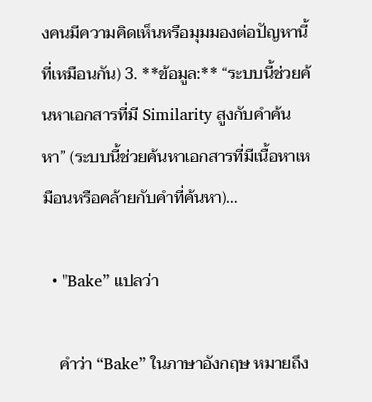งคนมีความคิดเห็นหรือมุมมองต่อปัญหานี้ที่เหมือนกัน) 3. **ข้อมูล:** “ระบบนี้ช่วยค้นหาเอกสารที่มี Similarity สูงกับคำค้นหา” (ระบบนี้ช่วยค้นหาเอกสารที่มีเนื้อหาเหมือนหรือคล้ายกับคำที่ค้นหา)…

  • "Bake” แปลว่า

    คำว่า “Bake” ในภาษาอังกฤษ หมายถึง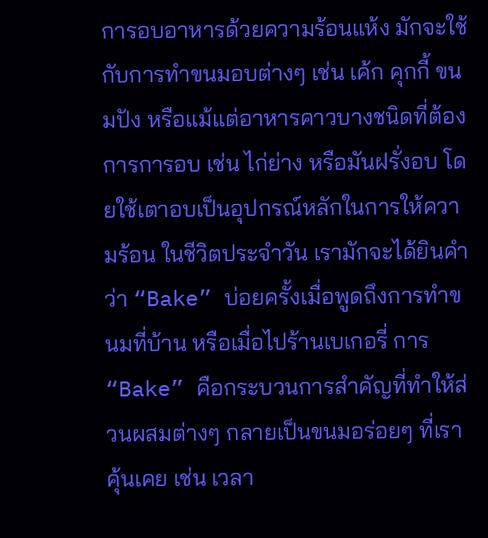การอบอาหารด้วยความร้อนแห้ง มักจะใช้กับการทำขนมอบต่างๆ เช่น เค้ก คุกกี้ ขนมปัง หรือแม้แต่อาหารคาวบางชนิดที่ต้องการการอบ เช่น ไก่ย่าง หรือมันฝรั่งอบ โดยใช้เตาอบเป็นอุปกรณ์หลักในการให้ความร้อน ในชีวิตประจำวัน เรามักจะได้ยินคำว่า “Bake” บ่อยครั้งเมื่อพูดถึงการทำขนมที่บ้าน หรือเมื่อไปร้านเบเกอรี่ การ “Bake” คือกระบวนการสำคัญที่ทำให้ส่วนผสมต่างๆ กลายเป็นขนมอร่อยๆ ที่เราคุ้นเคย เช่น เวลา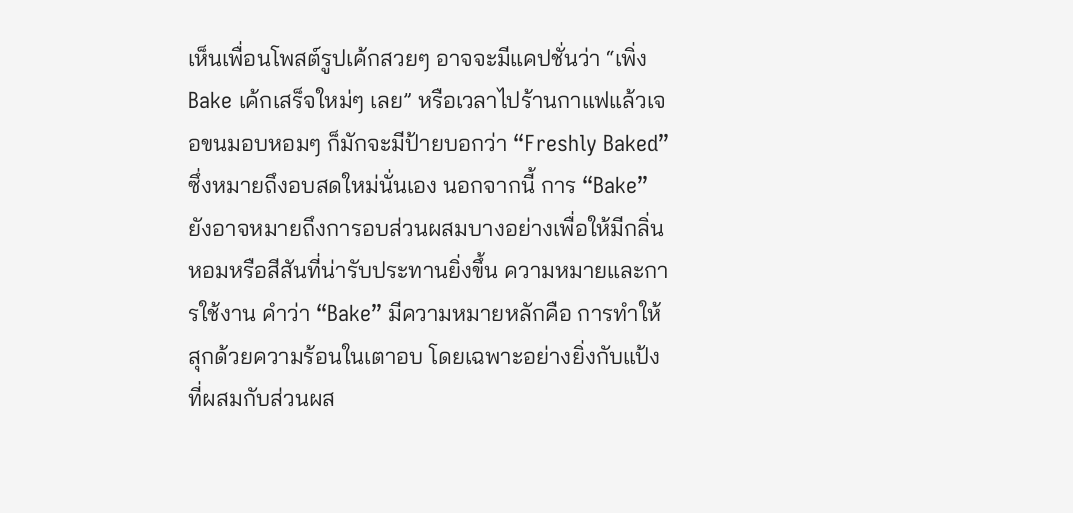เห็นเพื่อนโพสต์รูปเค้กสวยๆ อาจจะมีแคปชั่นว่า “เพิ่ง Bake เค้กเสร็จใหม่ๆ เลย” หรือเวลาไปร้านกาแฟแล้วเจอขนมอบหอมๆ ก็มักจะมีป้ายบอกว่า “Freshly Baked” ซึ่งหมายถึงอบสดใหม่นั่นเอง นอกจากนี้ การ “Bake” ยังอาจหมายถึงการอบส่วนผสมบางอย่างเพื่อให้มีกลิ่นหอมหรือสีสันที่น่ารับประทานยิ่งขึ้น ความหมายและการใช้งาน คำว่า “Bake” มีความหมายหลักคือ การทำให้สุกด้วยความร้อนในเตาอบ โดยเฉพาะอย่างยิ่งกับแป้งที่ผสมกับส่วนผส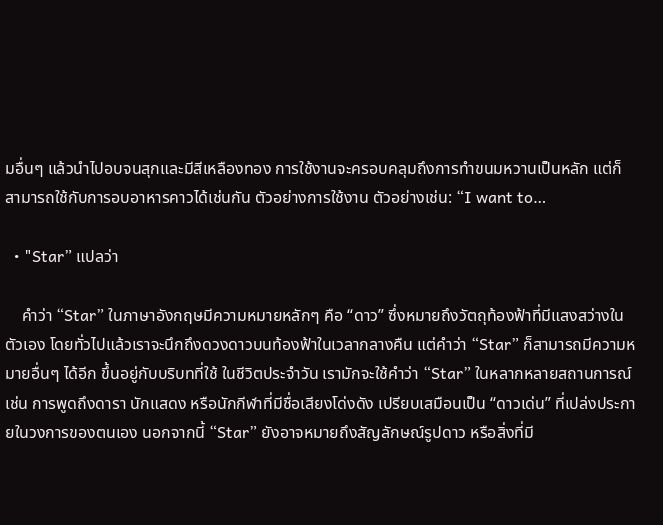มอื่นๆ แล้วนำไปอบจนสุกและมีสีเหลืองทอง การใช้งานจะครอบคลุมถึงการทำขนมหวานเป็นหลัก แต่ก็สามารถใช้กับการอบอาหารคาวได้เช่นกัน ตัวอย่างการใช้งาน ตัวอย่างเช่น: “I want to…

  • "Star” แปลว่า

    คำว่า “Star” ในภาษาอังกฤษมีความหมายหลักๆ คือ “ดาว” ซึ่งหมายถึงวัตถุท้องฟ้าที่มีแสงสว่างในตัวเอง โดยทั่วไปแล้วเราจะนึกถึงดวงดาวบนท้องฟ้าในเวลากลางคืน แต่คำว่า “Star” ก็สามารถมีความหมายอื่นๆ ได้อีก ขึ้นอยู่กับบริบทที่ใช้ ในชีวิตประจำวัน เรามักจะใช้คำว่า “Star” ในหลากหลายสถานการณ์ เช่น การพูดถึงดารา นักแสดง หรือนักกีฬาที่มีชื่อเสียงโด่งดัง เปรียบเสมือนเป็น “ดาวเด่น” ที่เปล่งประกายในวงการของตนเอง นอกจากนี้ “Star” ยังอาจหมายถึงสัญลักษณ์รูปดาว หรือสิ่งที่มี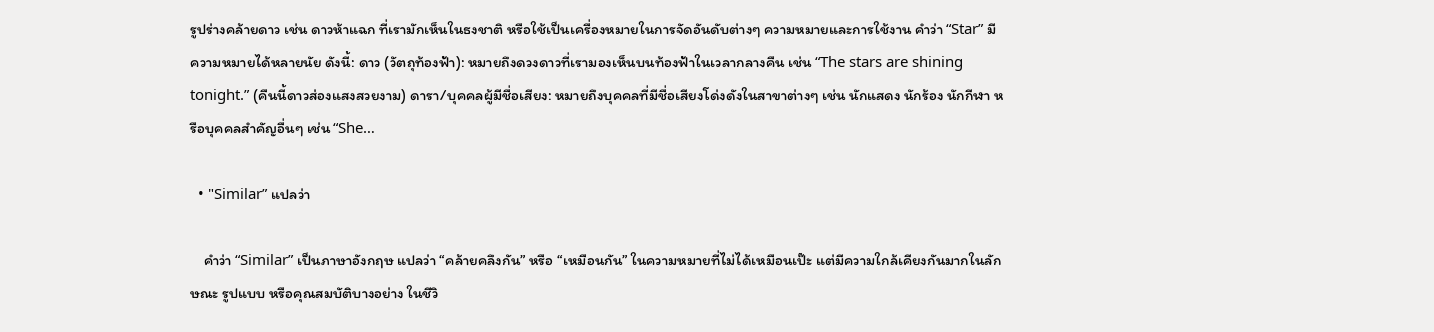รูปร่างคล้ายดาว เช่น ดาวห้าแฉก ที่เรามักเห็นในธงชาติ หรือใช้เป็นเครื่องหมายในการจัดอันดับต่างๆ ความหมายและการใช้งาน คำว่า “Star” มีความหมายได้หลายนัย ดังนี้: ดาว (วัตถุท้องฟ้า): หมายถึงดวงดาวที่เรามองเห็นบนท้องฟ้าในเวลากลางคืน เช่น “The stars are shining tonight.” (คืนนี้ดาวส่องแสงสวยงาม) ดารา/บุคคลผู้มีชื่อเสียง: หมายถึงบุคคลที่มีชื่อเสียงโด่งดังในสาขาต่างๆ เช่น นักแสดง นักร้อง นักกีฬา หรือบุคคลสำคัญอื่นๆ เช่น “She…

  • "Similar” แปลว่า

    คำว่า “Similar” เป็นภาษาอังกฤษ แปลว่า “คล้ายคลึงกัน” หรือ “เหมือนกัน” ในความหมายที่ไม่ได้เหมือนเป๊ะ แต่มีความใกล้เคียงกันมากในลักษณะ รูปแบบ หรือคุณสมบัติบางอย่าง ในชีวิ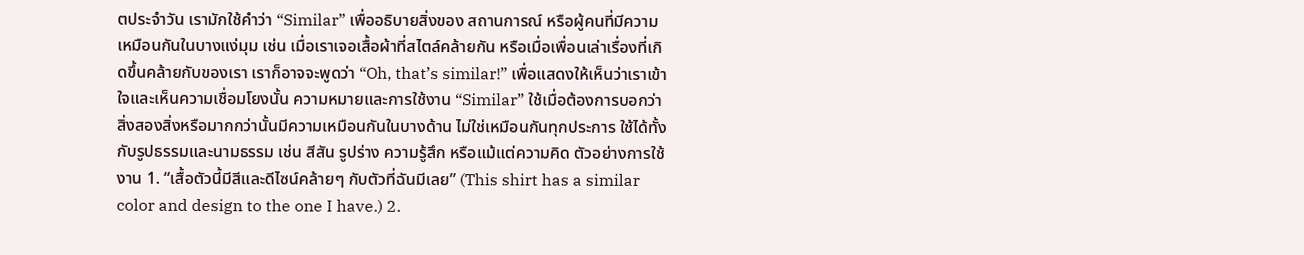ตประจำวัน เรามักใช้คำว่า “Similar” เพื่ออธิบายสิ่งของ สถานการณ์ หรือผู้คนที่มีความเหมือนกันในบางแง่มุม เช่น เมื่อเราเจอเสื้อผ้าที่สไตล์คล้ายกัน หรือเมื่อเพื่อนเล่าเรื่องที่เกิดขึ้นคล้ายกับของเรา เราก็อาจจะพูดว่า “Oh, that’s similar!” เพื่อแสดงให้เห็นว่าเราเข้าใจและเห็นความเชื่อมโยงนั้น ความหมายและการใช้งาน “Similar” ใช้เมื่อต้องการบอกว่าสิ่งสองสิ่งหรือมากกว่านั้นมีความเหมือนกันในบางด้าน ไม่ใช่เหมือนกันทุกประการ ใช้ได้ทั้งกับรูปธรรมและนามธรรม เช่น สีสัน รูปร่าง ความรู้สึก หรือแม้แต่ความคิด ตัวอย่างการใช้งาน 1. “เสื้อตัวนี้มีสีและดีไซน์คล้ายๆ กับตัวที่ฉันมีเลย” (This shirt has a similar color and design to the one I have.) 2.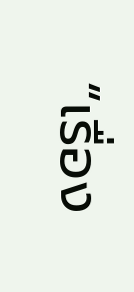“เรื่อง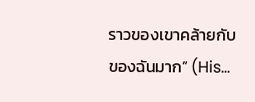ราวของเขาคล้ายกับของฉันมาก” (His…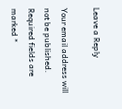Leave a Reply

Your email address will not be published. Required fields are marked *